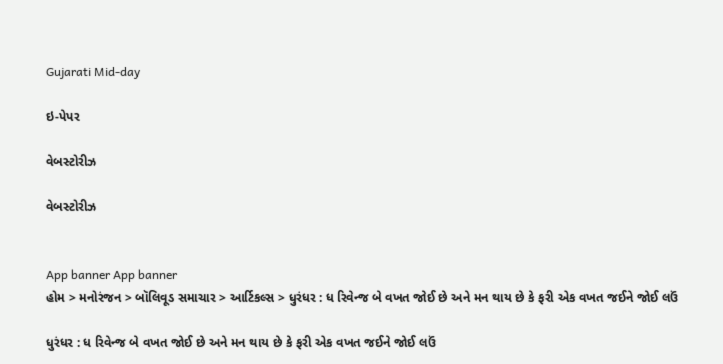Gujarati Mid-day

ઇ-પેપર

વેબસ્ટોરીઝ

વેબસ્ટોરીઝ


App banner App banner
હોમ > મનોરંજન > બૉલિવૂડ સમાચાર > આર્ટિકલ્સ > ધુરંધર : ધ રિવેન્જ બે વખત જોઈ છે અને મન થાય છે કે ફરી એક વખત જઈને જોઈ લઉં

ધુરંધર : ધ રિવેન્જ બે વખત જોઈ છે અને મન થાય છે કે ફરી એક વખત જઈને જોઈ લઉં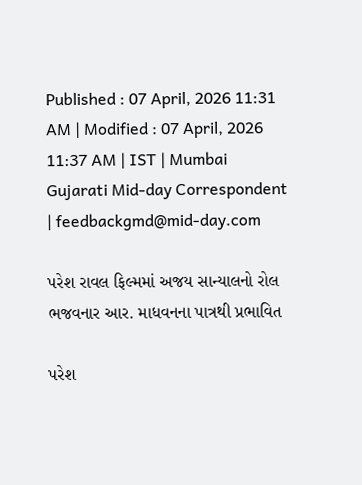Published : 07 April, 2026 11:31 AM | Modified : 07 April, 2026 11:37 AM | IST | Mumbai
Gujarati Mid-day Correspondent | feedbackgmd@mid-day.com

પરેશ રાવલ ફિલ્મમાં અજય સાન્યાલનો રોલ ભજવનાર આર. માધવનના પાત્રથી પ્રભાવિત

પરેશ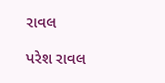રાવલ

પરેશ રાવલ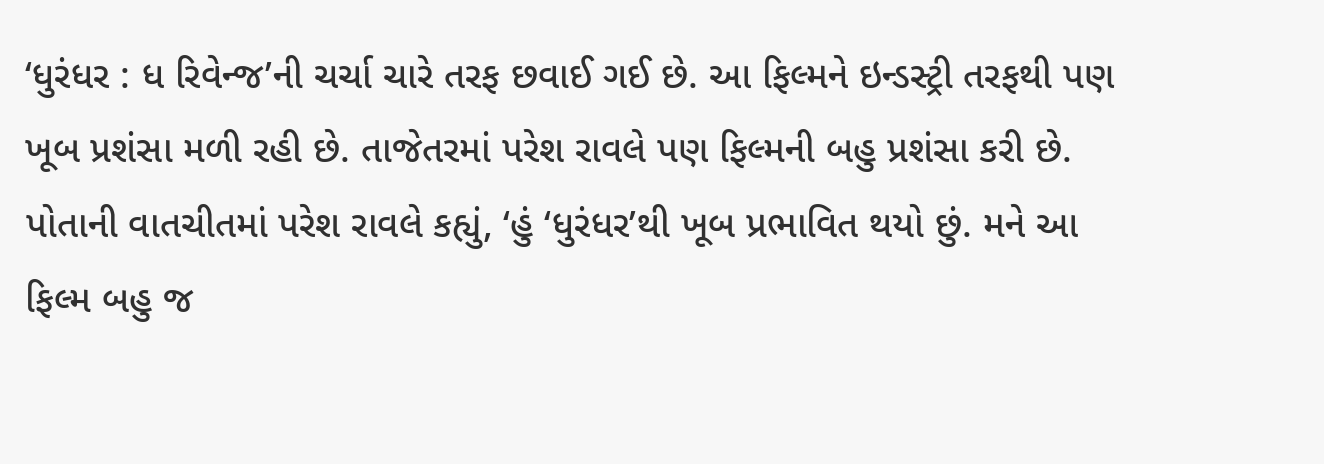‘ધુરંધર : ધ રિવેન્જ’ની ચર્ચા ચારે તરફ છવાઈ ગઈ છે. આ ફિલ્મને ઇન્ડસ્ટ્રી તરફથી પણ ખૂબ પ્રશંસા મળી રહી છે. તાજેતરમાં પરેશ રાવલે પણ ફિલ્મની બહુ પ્રશંસા કરી છે. પોતાની વાતચીતમાં પરેશ રાવલે કહ્યું, ‘હું ‘ધુરંધર’થી ખૂબ પ્રભાવિત થયો છું. મને આ ફિલ્મ બહુ જ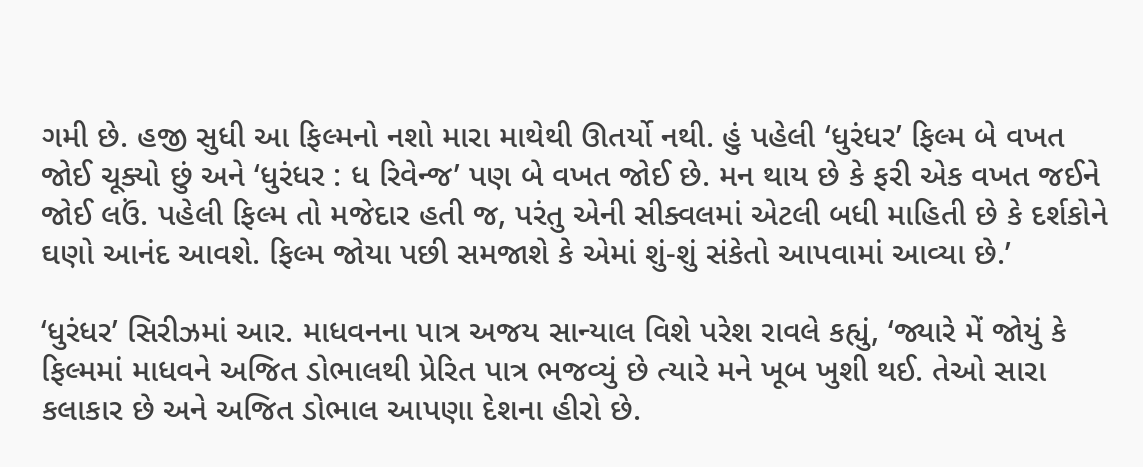ગમી છે. હજી સુધી આ ફિલ્મનો નશો મારા માથેથી ઊતર્યો નથી. હું પહેલી ‘ધુરંધર’ ફિલ્મ બે વખત જોઈ ચૂક્યો છું અને ‘ધુરંધર : ધ રિવેન્જ’ પણ બે વખત જોઈ છે. મન થાય છે કે ફરી એક વખત જઈને જોઈ લઉં. પહેલી ફિલ્મ તો મજેદાર હતી જ, પરંતુ એની સીક્વલમાં એટલી બધી માહિતી છે કે દર્શકોને ઘણો આનંદ આવશે. ફિલ્મ જોયા પછી સમજાશે કે એમાં શું-શું સંકેતો આપવામાં આવ્યા છે.’

‘ધુરંધર’ સિરીઝમાં આર. માધવનના પાત્ર અજય સાન્યાલ વિશે પરેશ રાવલે કહ્યું, ‘જ્યારે મેં જોયું કે ફિલ્મમાં માધવને અજિત ડોભાલથી પ્રેરિત પાત્ર ભજવ્યું છે ત્યારે મને ખૂબ ખુશી થઈ. તેઓ સારા કલાકાર છે અને અજિત ડોભાલ આપણા દેશના હીરો છે.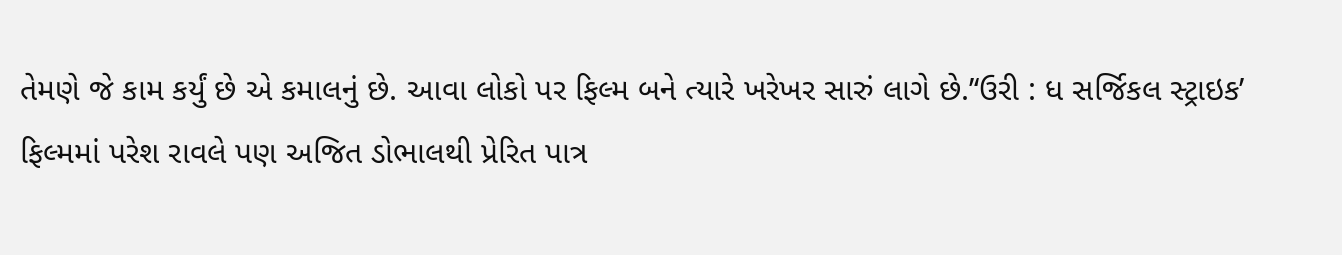તેમણે જે કામ કર્યું છે એ કમાલનું છે. આવા લોકો પર ફિલ્મ બને ત્યારે ખરેખર સારું લાગે છે.’‘ઉરી : ધ સર્જિકલ સ્ટ્રાઇક’
ફિલ્મમાં પરેશ રાવલે પણ અજિત ડોભાલથી પ્રેરિત પાત્ર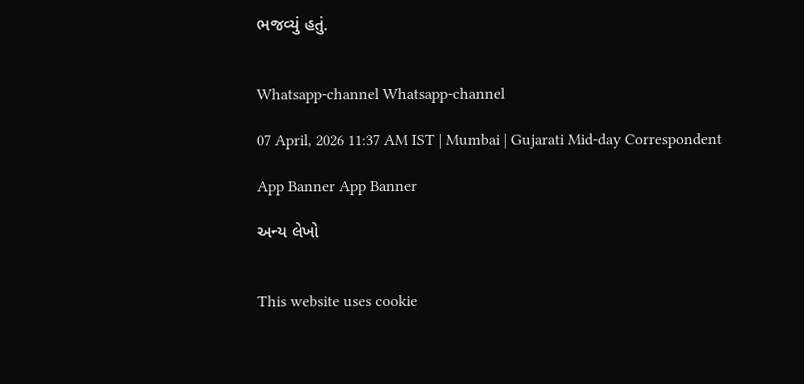ભજવ્યું હતું.


Whatsapp-channel Whatsapp-channel

07 April, 2026 11:37 AM IST | Mumbai | Gujarati Mid-day Correspondent

App Banner App Banner

અન્ય લેખો


This website uses cookie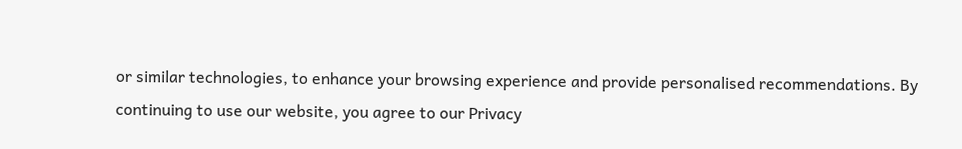or similar technologies, to enhance your browsing experience and provide personalised recommendations. By continuing to use our website, you agree to our Privacy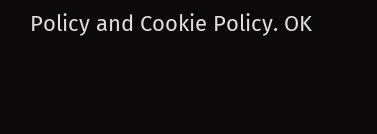Policy and Cookie Policy. OK